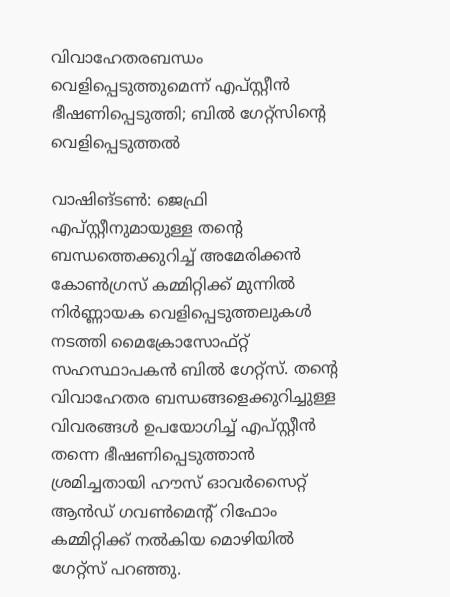വിവാഹേതരബന്ധം വെളിപ്പെടുത്തുമെന്ന് എപ്സ്റ്റീന്‍ ഭീഷണിപ്പെടുത്തി; ബില്‍ ഗേറ്റ്സിന്റെ വെളിപ്പെടുത്തല്‍

വാഷിങ്ടണ്‍: ജെഫ്രി എപ്സ്റ്റീനുമായുള്ള തന്റെ ബന്ധത്തെക്കുറിച്ച് അമേരിക്കന്‍ കോണ്‍ഗ്രസ് കമ്മിറ്റിക്ക് മുന്നില്‍ നിര്‍ണ്ണായക വെളിപ്പെടുത്തലുകള്‍ നടത്തി മൈക്രോസോഫ്റ്റ് സഹസ്ഥാപകന്‍ ബില്‍ ഗേറ്റ്സ്. തന്റെ വിവാഹേതര ബന്ധങ്ങളെക്കുറിച്ചുള്ള വിവരങ്ങള്‍ ഉപയോഗിച്ച് എപ്സ്റ്റീന്‍ തന്നെ ഭീഷണിപ്പെടുത്താന്‍ ശ്രമിച്ചതായി ഹൗസ് ഓവര്‍സൈറ്റ് ആന്‍ഡ് ഗവണ്‍മെന്റ് റിഫോം കമ്മിറ്റിക്ക് നല്‍കിയ മൊഴിയില്‍ ഗേറ്റ്സ് പറഞ്ഞു.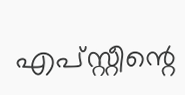എപ്സ്റ്റീന്റെ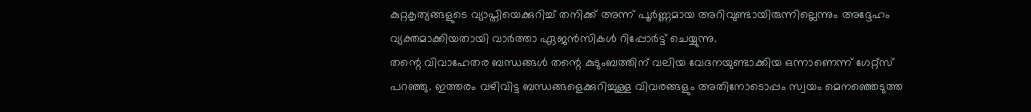കുറ്റകൃത്യങ്ങളുടെ വ്യാപ്തിയെക്കുറിച്ച് തനിക്ക് അന്ന് പൂര്‍ണ്ണമായ അറിവുണ്ടായിരുന്നില്ലെന്നും അദ്ദേഹം വ്യക്തമാക്കിയതായി വാര്‍ത്താ ഏജന്‍സികള്‍ റിപ്പോര്‍ട്ട് ചെയ്യുന്നു.
തന്റെ വിവാഹേതര ബന്ധങ്ങള്‍ തന്റെ കുടുംബത്തിന് വലിയ വേദനയുണ്ടാക്കിയ ഒന്നാണെന്ന് ഗേറ്റ്സ് പറഞ്ഞു. ഇത്തരം വഴിവിട്ട ബന്ധങ്ങളെക്കുറിച്ചുള്ള വിവരങ്ങളും അതിനോടൊപ്പം സ്വയം മെനഞ്ഞെടുത്ത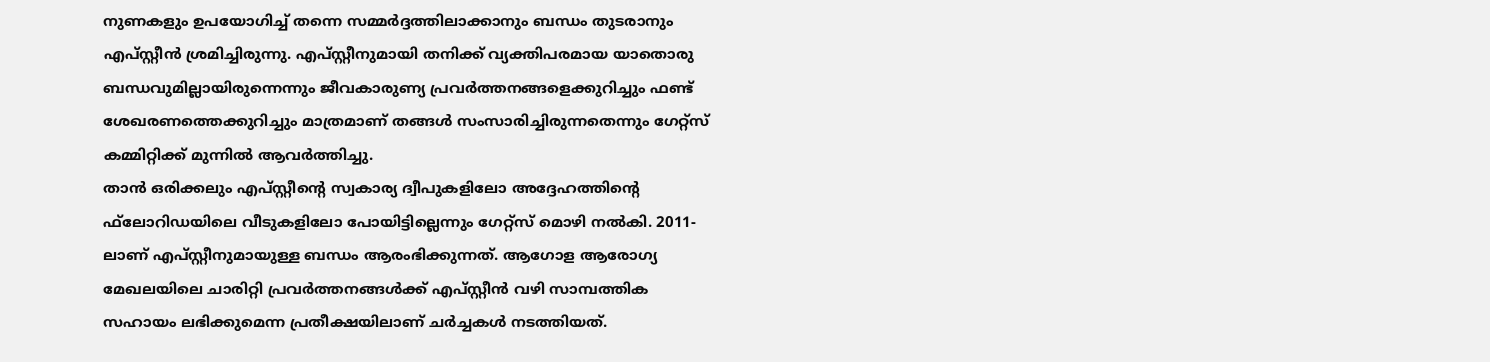നുണകളും ഉപയോഗിച്ച് തന്നെ സമ്മര്‍ദ്ദത്തിലാക്കാനും ബന്ധം തുടരാനും എപ്സ്റ്റീന്‍ ശ്രമിച്ചിരുന്നു. എപ്സ്റ്റീനുമായി തനിക്ക് വ്യക്തിപരമായ യാതൊരു ബന്ധവുമില്ലായിരുന്നെന്നും ജീവകാരുണ്യ പ്രവര്‍ത്തനങ്ങളെക്കുറിച്ചും ഫണ്ട് ശേഖരണത്തെക്കുറിച്ചും മാത്രമാണ് തങ്ങള്‍ സംസാരിച്ചിരുന്നതെന്നും ഗേറ്റ്സ് കമ്മിറ്റിക്ക് മുന്നില്‍ ആവര്‍ത്തിച്ചു.
താന്‍ ഒരിക്കലും എപ്സ്റ്റീന്റെ സ്വകാര്യ ദ്വീപുകളിലോ അദ്ദേഹത്തിന്റെ ഫ്‌ലോറിഡയിലെ വീടുകളിലോ പോയിട്ടില്ലെന്നും ഗേറ്റ്സ് മൊഴി നല്‍കി. 2011-ലാണ് എപ്സ്റ്റീനുമായുള്ള ബന്ധം ആരംഭിക്കുന്നത്. ആഗോള ആരോഗ്യ മേഖലയിലെ ചാരിറ്റി പ്രവര്‍ത്തനങ്ങള്‍ക്ക് എപ്സ്റ്റീന്‍ വഴി സാമ്പത്തിക സഹായം ലഭിക്കുമെന്ന പ്രതീക്ഷയിലാണ് ചര്‍ച്ചകള്‍ നടത്തിയത്.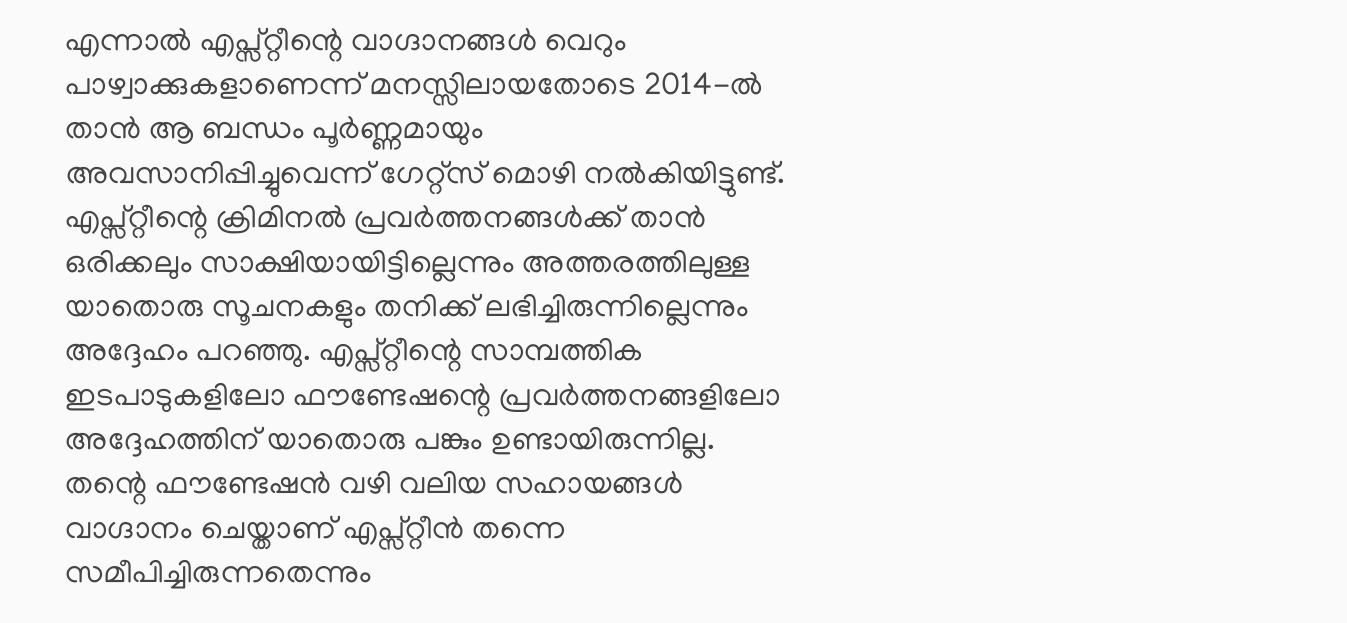എന്നാല്‍ എപ്സ്റ്റീന്റെ വാഗ്ദാനങ്ങള്‍ വെറും പാഴ്വാക്കുകളാണെന്ന് മനസ്സിലായതോടെ 2014-ല്‍ താന്‍ ആ ബന്ധം പൂര്‍ണ്ണമായും അവസാനിപ്പിച്ചുവെന്ന് ഗേറ്റ്സ് മൊഴി നല്‍കിയിട്ടുണ്ട്.
എപ്സ്റ്റീന്റെ ക്രിമിനല്‍ പ്രവര്‍ത്തനങ്ങള്‍ക്ക് താന്‍ ഒരിക്കലും സാക്ഷിയായിട്ടില്ലെന്നും അത്തരത്തിലുള്ള യാതൊരു സൂചനകളും തനിക്ക് ലഭിച്ചിരുന്നില്ലെന്നും അദ്ദേഹം പറഞ്ഞു. എപ്സ്റ്റീന്റെ സാമ്പത്തിക ഇടപാടുകളിലോ ഫൗണ്ടേഷന്റെ പ്രവര്‍ത്തനങ്ങളിലോ അദ്ദേഹത്തിന് യാതൊരു പങ്കും ഉണ്ടായിരുന്നില്ല. തന്റെ ഫൗണ്ടേഷന്‍ വഴി വലിയ സഹായങ്ങള്‍ വാഗ്ദാനം ചെയ്താണ് എപ്സ്റ്റീന്‍ തന്നെ സമീപിച്ചിരുന്നതെന്നും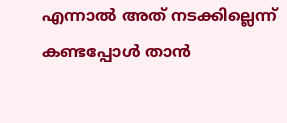എന്നാല്‍ അത് നടക്കില്ലെന്ന് കണ്ടപ്പോള്‍ താന്‍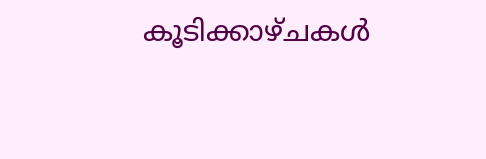കൂടിക്കാഴ്ചകള്‍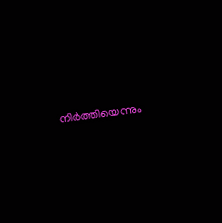നിര്‍ത്തിയെന്നും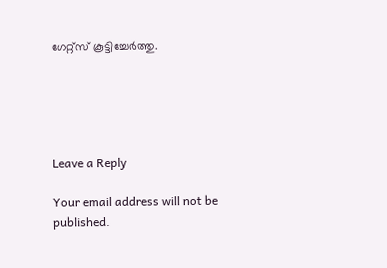ഗേറ്റ്സ് കൂട്ടിച്ചേര്‍ത്തു.





Leave a Reply

Your email address will not be published.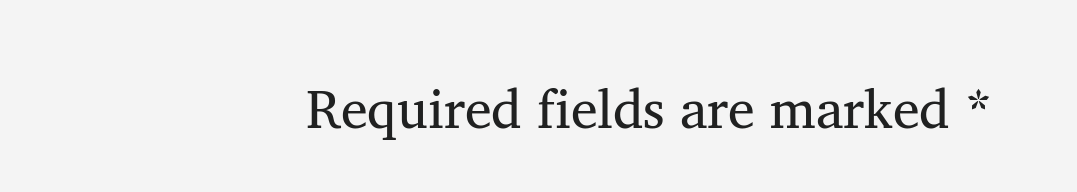Required fields are marked *